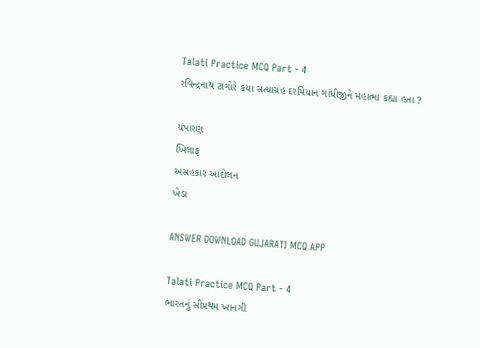Talati Practice MCQ Part - 4
રવિન્દ્રનાથ ટાગોરે કયા સત્યાગ્રહ દરમિયાન ગાંધીજીને મહાત્મા કહ્યા હતા ?

ચંપારણ
ખિલાફ
અસહકાર આંદોલન
ખેડા

ANSWER DOWNLOAD GUJARATI MCQ APP

Talati Practice MCQ Part - 4
ભારતનું સૌપ્રથમ ખાનગી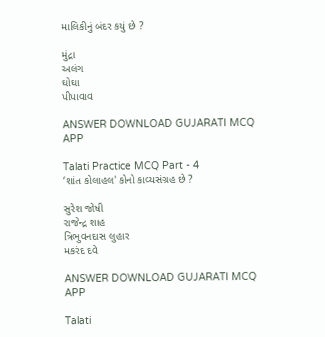માલિકીનું બંદર કયું છે ?

મુંદ્રા
અલંગ
ઘોઘા
પીપાવાવ

ANSWER DOWNLOAD GUJARATI MCQ APP

Talati Practice MCQ Part - 4
‘શાંત કોલાહલ' કોનો કાવ્યસંગ્રહ છે ?

સુરેશ જોષી
રાજેન્દ્ર શાહ
ત્રિભુવનદાસ લુહાર
મકરંદ દવે

ANSWER DOWNLOAD GUJARATI MCQ APP

Talati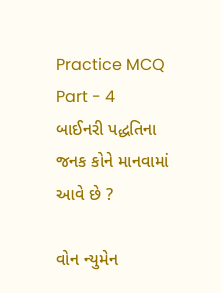Practice MCQ Part - 4
બાઈનરી પદ્ધતિના જનક કોને માનવામાં આવે છે ?

વોન ન્યુમેન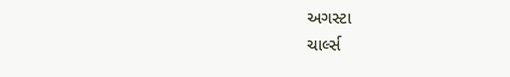અગસ્ટા
ચાર્લ્સ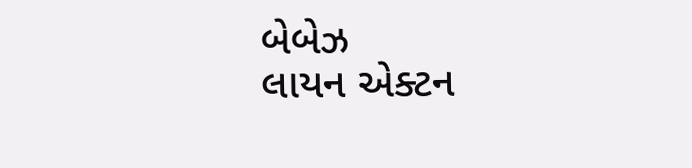બેબેઝ
લાયન એક્ટન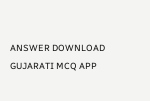ANSWER DOWNLOAD GUJARATI MCQ APP